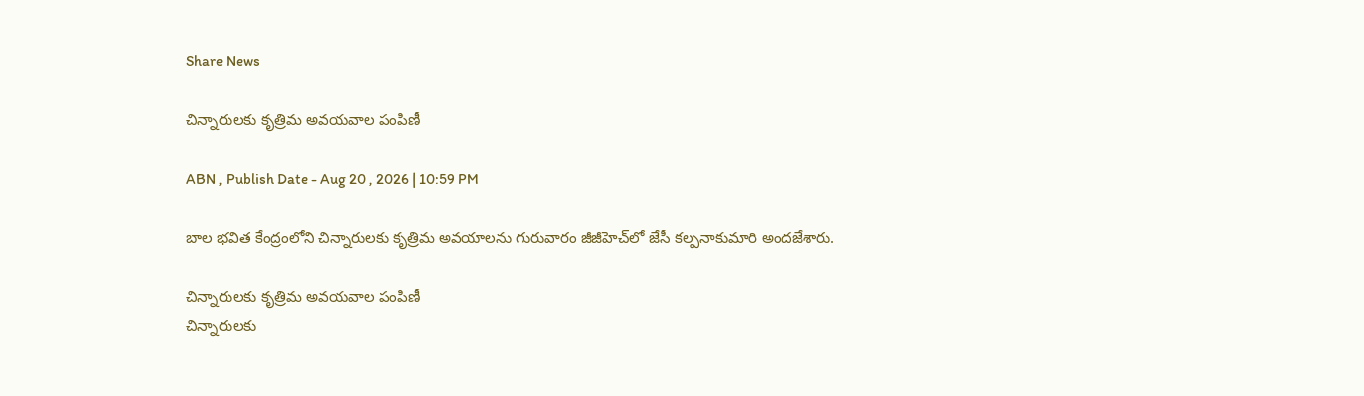Share News

చిన్నారులకు కృత్రిమ అవయవాల పంపిణీ

ABN , Publish Date - Aug 20 , 2026 | 10:59 PM

బాల భవిత కేంద్రంలోని చిన్నారులకు కృత్రిమ అవయాలను గురువారం జీజీహెచ్‌లో జేసీ కల్పనాకుమారి అందజేశారు.

చిన్నారులకు కృత్రిమ అవయవాల పంపిణీ
చిన్నారులకు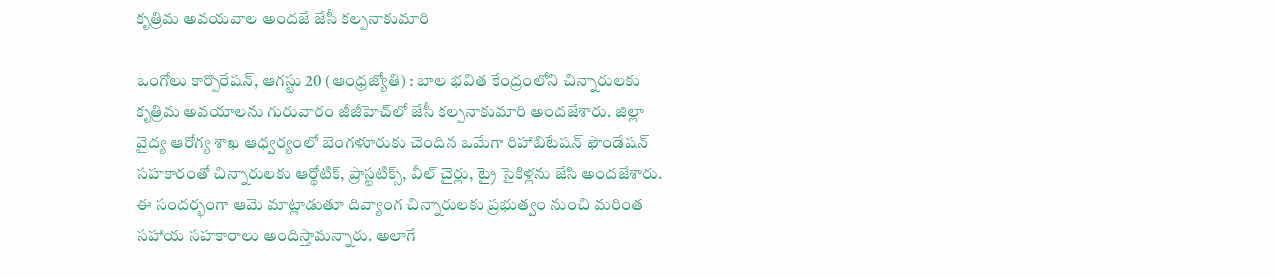కృత్రిమ అవయవాల అందజే జేసీ కల్పనాకుమారి

ఒంగోలు కార్పొరేషన్‌, ఆగస్టు 20 (ఆంధ్రజ్యోతి) : బాల భవిత కేంద్రంలోని చిన్నారులకు కృత్రిమ అవయాలను గురువారం జీజీహెచ్‌లో జేసీ కల్పనాకుమారి అందజేశారు. జిల్లా వైద్య ఆరోగ్య శాఖ ఆధ్వర్యంలో బెంగళూరుకు చెందిన ఒమేగా రిహాబిటేషన్‌ ఫౌండేషన్‌ సహకారంతో చిన్నారులకు ఆర్థోటిక్‌, ప్రాస్టటిక్స్‌, వీల్‌ చైర్లు, ట్రై సైకిళ్లను జేసి అందజేశారు. ఈ సందర్భంగా ఆమె మాట్లాడుతూ దివ్యాంగ చిన్నారులకు ప్రభుత్వం నుంచి మరింత సహాయ సహకారాలు అందిస్తామన్నారు. అలాగే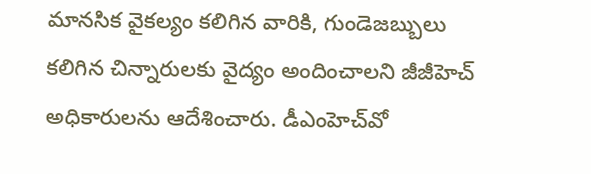మానసిక వైకల్యం కలిగిన వారికి, గుండెజబ్బులు కలిగిన చిన్నారులకు వైద్యం అందించాలని జీజీహెచ్‌ అధికారులను ఆదేశించారు. డీఎంహెచ్‌వో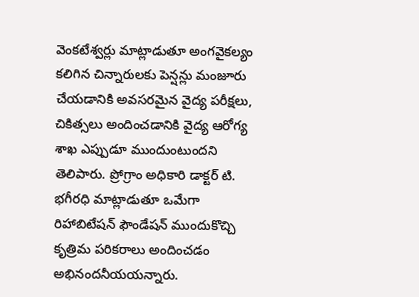వెంకటేశ్వర్లు మాట్లాడుతూ అంగవైకల్యం కలిగిన చిన్నారులకు పెన్షన్లు మంజూరు చేయడానికి అవసరమైన వైద్య పరీక్షలు, చికిత్సలు అందించడానికి వైద్య ఆరోగ్య శాఖ ఎప్పుడూ ముందుంటుందని తెలిపారు. ప్రోగ్రాం అధికారి డాక్టర్‌ టి. భగీరధి మాట్లాడుతూ ఒమేగా రిహాబిటేషన్‌ ఫౌండేషన్‌ ముందుకొచ్చి కృత్రిమ పరికరాలు అందించడం అభినందనీయయన్నారు.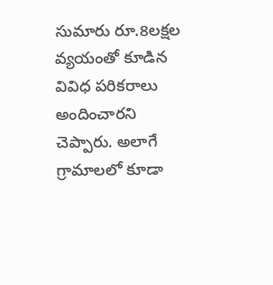సుమారు రూ.8లక్షల వ్యయంతో కూడిన వివిధ పరికరాలు అందించారని చెప్పారు. అలాగే గ్రామాలలో కూడా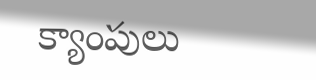క్యాంపులు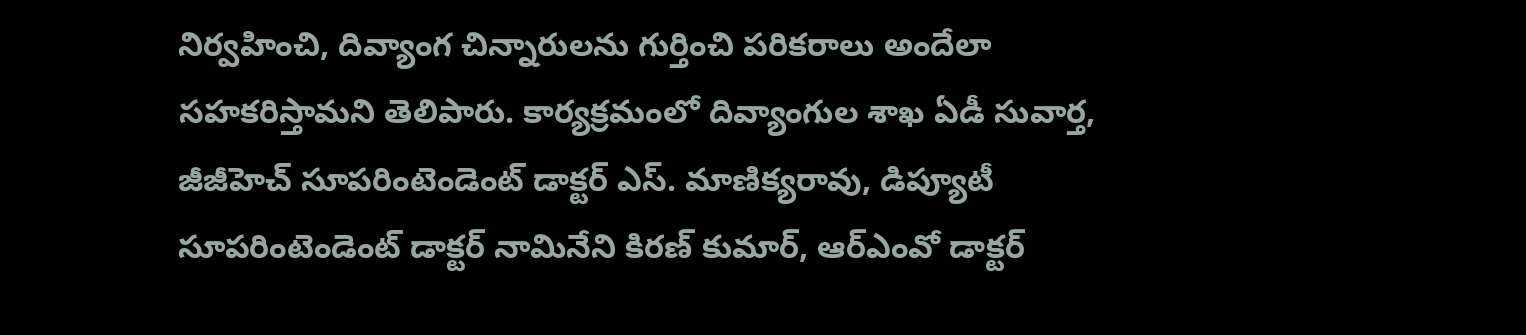నిర్వహించి, దివ్యాంగ చిన్నారులను గుర్తించి పరికరాలు అందేలా సహకరిస్తామని తెలిపారు. కార్యక్రమంలో దివ్యాంగుల శాఖ ఏడీ సువార్త, జీజీహెచ్‌ సూపరింటెండెంట్‌ డాక్టర్‌ ఎస్‌. మాణిక్యరావు, డిప్యూటీ సూపరింటెండెంట్‌ డాక్టర్‌ నామినేని కిరణ్‌ కుమార్‌, ఆర్‌ఎంవో డాక్టర్‌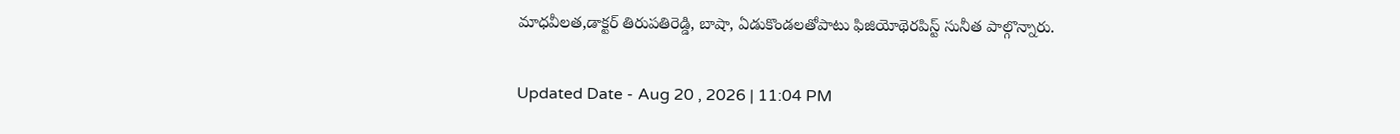మాధవీలత,డాక్టర్‌ తిరుపతిరెడ్డి, బాషా, ఏడుకొండలతోపాటు ఫిజియోథెరపిస్ట్‌ సునీత పాల్గొన్నారు.

Updated Date - Aug 20 , 2026 | 11:04 PM